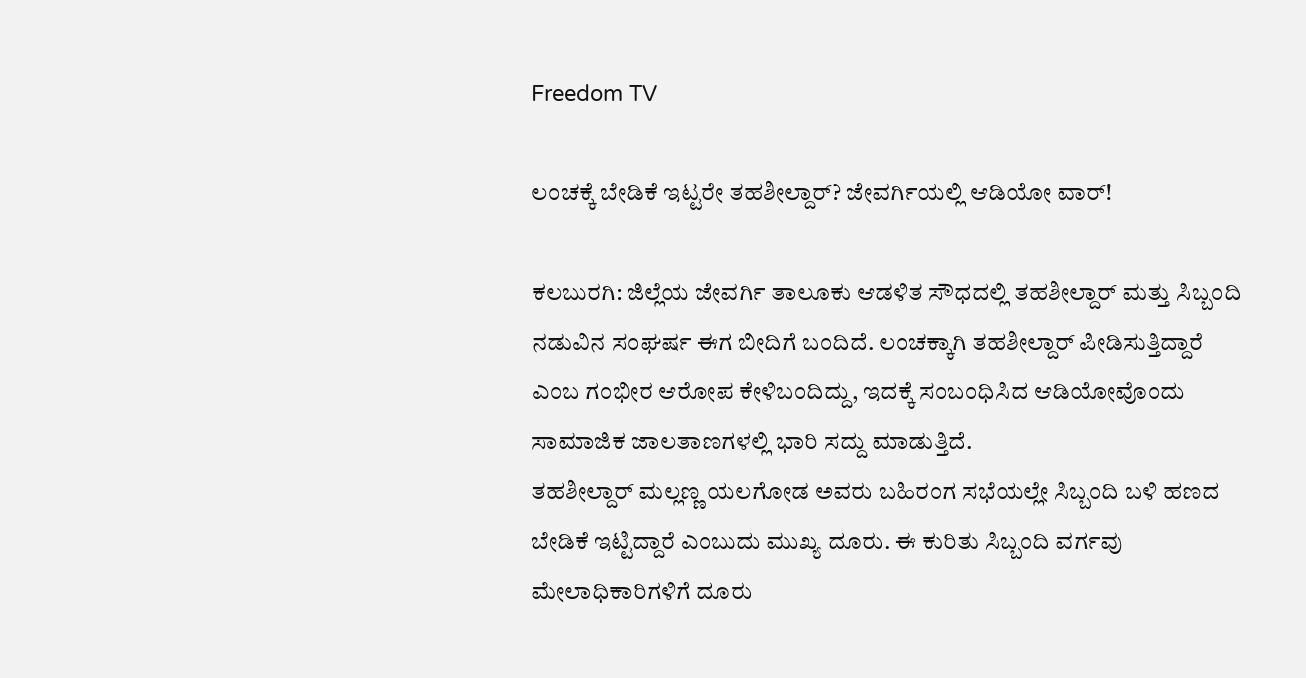Freedom TV

ಲಂಚಕ್ಕೆ ಬೇಡಿಕೆ ಇಟ್ಟರೇ ತಹಶೀಲ್ದಾರ್? ಜೇವರ್ಗಿಯಲ್ಲಿ ಆಡಿಯೋ ವಾರ್!

ಕಲಬುರಗಿ: ಜಿಲ್ಲೆಯ ಜೇವರ್ಗಿ ತಾಲೂಕು ಆಡಳಿತ ಸೌಧದಲ್ಲಿ ತಹಶೀಲ್ದಾರ್ ಮತ್ತು ಸಿಬ್ಬಂದಿ ನಡುವಿನ ಸಂಘರ್ಷ ಈಗ ಬೀದಿಗೆ ಬಂದಿದೆ. ಲಂಚಕ್ಕಾಗಿ ತಹಶೀಲ್ದಾರ್ ಪೀಡಿಸುತ್ತಿದ್ದಾರೆ ಎಂಬ ಗಂಭೀರ ಆರೋಪ ಕೇಳಿಬಂದಿದ್ದು, ಇದಕ್ಕೆ ಸಂಬಂಧಿಸಿದ ಆಡಿಯೋವೊಂದು ಸಾಮಾಜಿಕ ಜಾಲತಾಣಗಳಲ್ಲಿ ಭಾರಿ ಸದ್ದು ಮಾಡುತ್ತಿದೆ.
ತಹಶೀಲ್ದಾರ್ ಮಲ್ಲಣ್ಣ ಯಲಗೋಡ ಅವರು ಬಹಿರಂಗ ಸಭೆಯಲ್ಲೇ ಸಿಬ್ಬಂದಿ ಬಳಿ ಹಣದ ಬೇಡಿಕೆ ಇಟ್ಟಿದ್ದಾರೆ ಎಂಬುದು ಮುಖ್ಯ ದೂರು. ಈ ಕುರಿತು ಸಿಬ್ಬಂದಿ ವರ್ಗವು ಮೇಲಾಧಿಕಾರಿಗಳಿಗೆ ದೂರು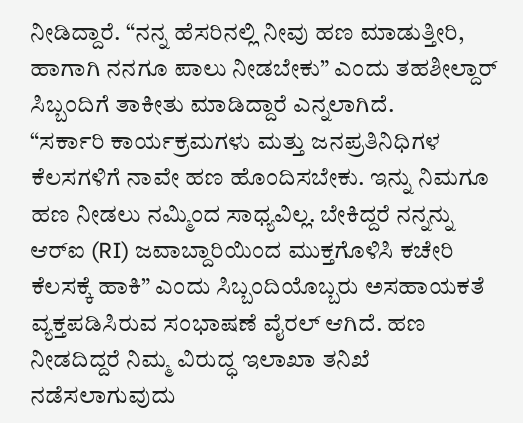ನೀಡಿದ್ದಾರೆ. “ನನ್ನ ಹೆಸರಿನಲ್ಲಿ ನೀವು ಹಣ ಮಾಡುತ್ತೀರಿ, ಹಾಗಾಗಿ ನನಗೂ ಪಾಲು ನೀಡಬೇಕು” ಎಂದು ತಹಶೀಲ್ದಾರ್ ಸಿಬ್ಬಂದಿಗೆ ತಾಕೀತು ಮಾಡಿದ್ದಾರೆ ಎನ್ನಲಾಗಿದೆ.
“ಸರ್ಕಾರಿ ಕಾರ್ಯಕ್ರಮಗಳು ಮತ್ತು ಜನಪ್ರತಿನಿಧಿಗಳ ಕೆಲಸಗಳಿಗೆ ನಾವೇ ಹಣ ಹೊಂದಿಸಬೇಕು. ಇನ್ನು ನಿಮಗೂ ಹಣ ನೀಡಲು ನಮ್ಮಿಂದ ಸಾಧ್ಯವಿಲ್ಲ. ಬೇಕಿದ್ದರೆ ನನ್ನನ್ನು ಆರ್‌ಐ (RI) ಜವಾಬ್ದಾರಿಯಿಂದ ಮುಕ್ತಗೊಳಿಸಿ ಕಚೇರಿ ಕೆಲಸಕ್ಕೆ ಹಾಕಿ” ಎಂದು ಸಿಬ್ಬಂದಿಯೊಬ್ಬರು ಅಸಹಾಯಕತೆ ವ್ಯಕ್ತಪಡಿಸಿರುವ ಸಂಭಾಷಣೆ ವೈರಲ್ ಆಗಿದೆ. ಹಣ ನೀಡದಿದ್ದರೆ ನಿಮ್ಮ ವಿರುದ್ಧ ಇಲಾಖಾ ತನಿಖೆ ನಡೆಸಲಾಗುವುದು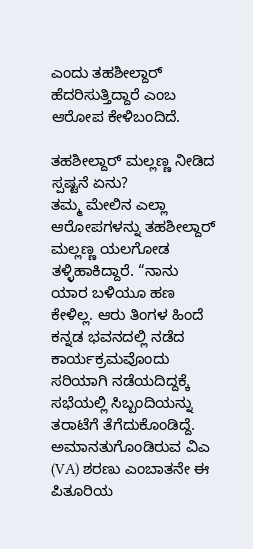ಎಂದು ತಹಶೀಲ್ದಾರ್ ಹೆದರಿಸುತ್ತಿದ್ದಾರೆ ಎಂಬ ಆರೋಪ ಕೇಳಿಬಂದಿದೆ.

ತಹಶೀಲ್ದಾರ್ ಮಲ್ಲಣ್ಣ ನೀಡಿದ ಸ್ಪಷ್ಟನೆ ಏನು?
ತಮ್ಮ ಮೇಲಿನ ಎಲ್ಲಾ ಆರೋಪಗಳನ್ನು ತಹಶೀಲ್ದಾರ್ ಮಲ್ಲಣ್ಣ ಯಲಗೋಡ ತಳ್ಳಿಹಾಕಿದ್ದಾರೆ. “ನಾನು ಯಾರ ಬಳಿಯೂ ಹಣ ಕೇಳಿಲ್ಲ. ಆರು ತಿಂಗಳ ಹಿಂದೆ ಕನ್ನಡ ಭವನದಲ್ಲಿ ನಡೆದ ಕಾರ್ಯಕ್ರಮವೊಂದು ಸರಿಯಾಗಿ ನಡೆಯದಿದ್ದಕ್ಕೆ ಸಭೆಯಲ್ಲಿ ಸಿಬ್ಬಂದಿಯನ್ನು ತರಾಟೆಗೆ ತೆಗೆದುಕೊಂಡಿದ್ದೆ. ಅಮಾನತುಗೊಂಡಿರುವ ವಿಎ (VA) ಶರಣು ಎಂಬಾತನೇ ಈ ಪಿತೂರಿಯ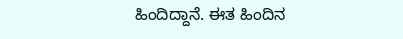ಹಿಂದಿದ್ದಾನೆ. ಈತ ಹಿಂದಿನ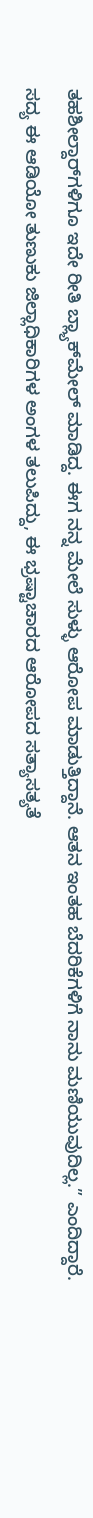ತಹಶೀಲ್ದಾರ್‌ಗಳಿಗೂ ಇದೇ ರೀತಿ ಬ್ಲ್ಯಾಕ್‌ಮೇಲ್ ಮಾಡಿದ್ದ. ಈಗ ನನ್ನ ಮೇಲೆ ಸುಳ್ಳು ಆರೋಪ ಮಾಡುತ್ತಿದ್ದಾನೆ. ಆತನ ಇಂತಹ ಬೆದರಿಕೆಗಳಿಗೆ ನಾನು ಮಣಿಯುವುದಿಲ್ಲ.” ಎಂದಿದ್ದಾರೆ.
ಸದ್ಯ ಈ ಆಡಿಯೋ ತುಣುಕು ಜಿಲ್ಲಾಧಿಕಾರಿಗಳ ಅಂಗಳ ತಲುಪಿದ್ದು, ಈ ಭ್ರಷ್ಟಾಚಾರದ ಆರೋಪದ ಸತ್ಯಾಸತ್ಯತೆ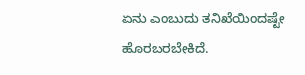ಏನು ಎಂಬುದು ತನಿಖೆಯಿಂದಷ್ಟೇ ಹೊರಬರಬೇಕಿದೆ.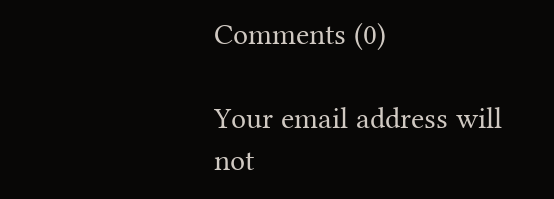Comments (0)

Your email address will not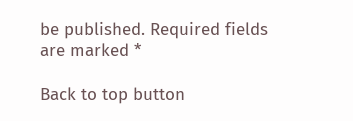be published. Required fields are marked *

Back to top button